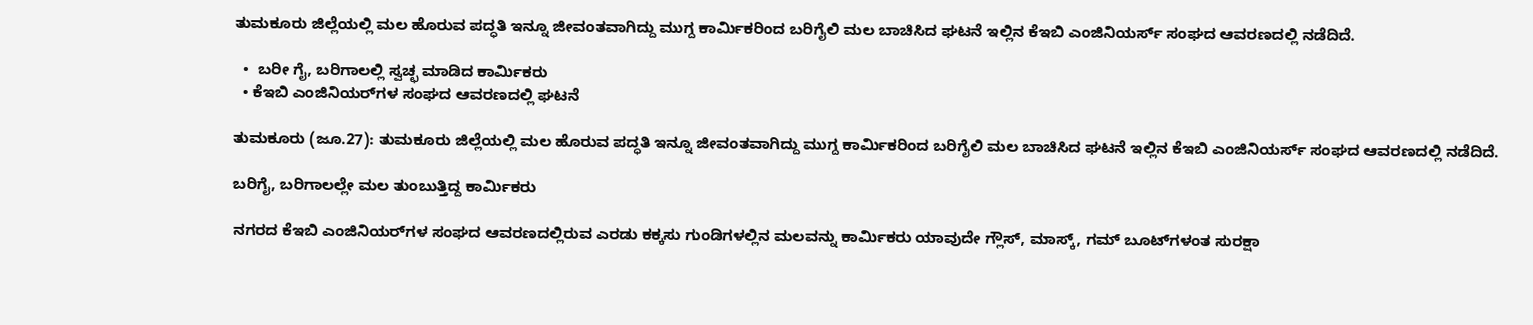ತುಮಕೂರು ಜಿಲ್ಲೆಯಲ್ಲಿ ಮಲ ಹೊರುವ ಪದ್ಧತಿ ಇನ್ನೂ ಜೀವಂತವಾಗಿದ್ದು ಮುಗ್ದ ಕಾರ್ಮಿಕರಿಂದ ಬರಿಗೈಲಿ ಮಲ ಬಾಚಿಸಿದ ಘಟನೆ ಇಲ್ಲಿನ ಕೆಇಬಿ ಎಂಜಿನಿಯರ್ಸ್ ಸಂಘದ ಆವರಣದಲ್ಲಿ ನಡೆದಿದೆ.

  •  ಬರೀ ಗೈ, ಬರಿಗಾಲಲ್ಲಿ ಸ್ವಚ್ಛ ಮಾಡಿದ ಕಾರ್ಮಿಕರು
  • ಕೆಇಬಿ ಎಂಜಿನಿಯರ್‌ಗಳ ಸಂಘದ ಆವರಣದಲ್ಲಿ ಘಟನೆ

ತುಮಕೂರು (ಜೂ.27): ತುಮಕೂರು ಜಿಲ್ಲೆಯಲ್ಲಿ ಮಲ ಹೊರುವ ಪದ್ಧತಿ ಇನ್ನೂ ಜೀವಂತವಾಗಿದ್ದು ಮುಗ್ದ ಕಾರ್ಮಿಕರಿಂದ ಬರಿಗೈಲಿ ಮಲ ಬಾಚಿಸಿದ ಘಟನೆ ಇಲ್ಲಿನ ಕೆಇಬಿ ಎಂಜಿನಿಯರ್ಸ್ ಸಂಘದ ಆವರಣದಲ್ಲಿ ನಡೆದಿದೆ.

ಬರಿಗೈ, ಬರಿಗಾಲಲ್ಲೇ ಮಲ ತುಂಬುತ್ತಿದ್ದ ಕಾರ್ಮಿಕರು

ನಗರದ ಕೆಇಬಿ ಎಂಜಿನಿಯರ್‌ಗಳ ಸಂಘದ ಆವರಣದಲ್ಲಿರುವ ಎರಡು ಕಕ್ಕಸು ಗುಂಡಿಗಳಲ್ಲಿನ ಮಲವನ್ನು ಕಾರ್ಮಿಕರು ಯಾವುದೇ ಗ್ಲೌಸ್, ಮಾಸ್ಕ್, ಗಮ್ ಬೂಟ್‌ಗಳಂತ ಸುರಕ್ಷಾ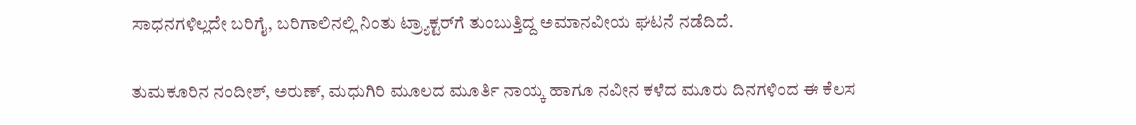ಸಾಧನಗಳಿಲ್ಲದೇ ಬರಿಗೈ, ಬರಿಗಾಲಿನಲ್ಲಿ ನಿಂತು ಟ್ರ್ಯಾಕ್ಟರ್‌ಗೆ ತುಂಬುತ್ತಿದ್ದ ಅಮಾನವೀಯ ಘಟನೆ ನಡೆದಿದೆ.

ತುಮಕೂರಿನ ನಂದೀಶ್, ಅರುಣ್, ಮಧುಗಿರಿ ಮೂಲದ ಮೂರ್ತಿ ನಾಯ್ಕ ಹಾಗೂ ನವೀನ ಕಳೆದ ಮೂರು ದಿನಗಳಿಂದ ಈ ಕೆಲಸ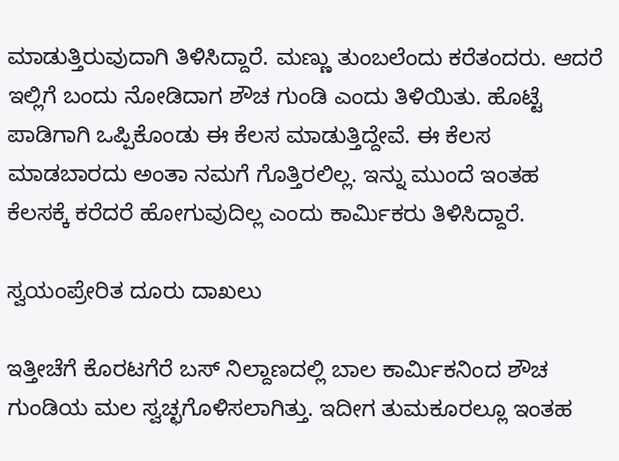ಮಾಡುತ್ತಿರುವುದಾಗಿ ತಿಳಿಸಿದ್ದಾರೆ. ಮಣ್ಣು ತುಂಬಲೆಂದು ಕರೆತಂದರು. ಆದರೆ ಇಲ್ಲಿಗೆ ಬಂದು ನೋಡಿದಾಗ ಶೌಚ ಗುಂಡಿ ಎಂದು ತಿಳಿಯಿತು. ಹೊಟ್ಟೆ ಪಾಡಿಗಾಗಿ ಒಪ್ಪಿಕೊಂಡು ಈ ಕೆಲಸ ಮಾಡುತ್ತಿದ್ದೇವೆ. ಈ ಕೆಲಸ ಮಾಡಬಾರದು ಅಂತಾ ನಮಗೆ ಗೊತ್ತಿರಲಿಲ್ಲ. ಇನ್ನು ಮುಂದೆ ಇಂತಹ ಕೆಲಸಕ್ಕೆ ಕರೆದರೆ ಹೋಗುವುದಿಲ್ಲ ಎಂದು ಕಾರ್ಮಿಕರು ತಿಳಿಸಿದ್ದಾರೆ.

ಸ್ವಯಂಪ್ರೇರಿತ ದೂರು ದಾಖಲು

ಇತ್ತೀಚೆಗೆ ಕೊರಟಗೆರೆ ಬಸ್ ನಿಲ್ದಾಣದಲ್ಲಿ ಬಾಲ ಕಾರ್ಮಿಕನಿಂದ ಶೌಚ ಗುಂಡಿಯ ಮಲ ಸ್ವಚ್ಛಗೊಳಿಸಲಾಗಿತ್ತು. ಇದೀಗ ತುಮಕೂರಲ್ಲೂ ಇಂತಹ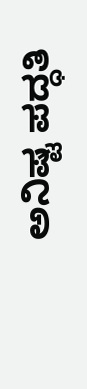ಅನಿಷ್ಟ ಪದ್ಧತಿ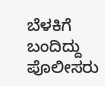ಬೆಳಕಿಗೆ ಬಂದಿದ್ದು ಪೊಲೀಸರು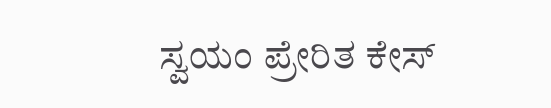ಸ್ವಯಂ ಪ್ರೇರಿತ ಕೇಸ್‌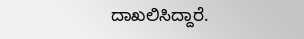ದಾಖಲಿಸಿದ್ದಾರೆ.